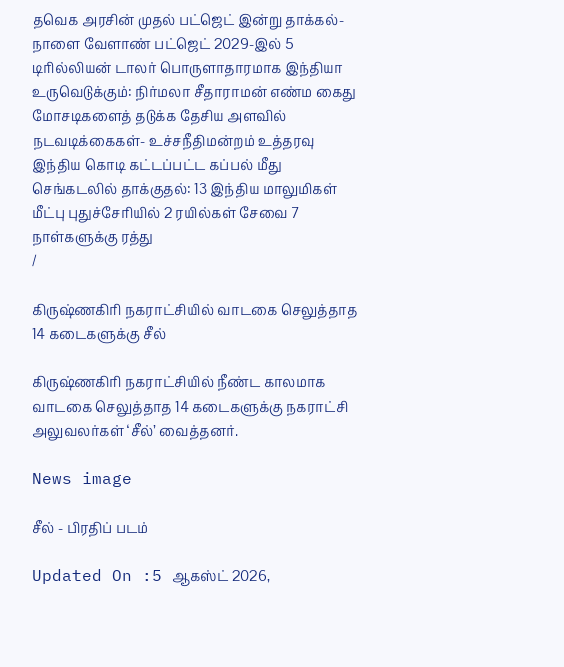தவெக அரசின் முதல் பட்ஜெட் இன்று தாக்கல்- நாளை வேளாண் பட்ஜெட் 2029-இல் 5 டிரில்லியன் டாலர் பொருளாதாரமாக இந்தியா உருவெடுக்கும்: நிர்மலா சீதாராமன் எண்ம கைது மோசடிகளைத் தடுக்க தேசிய அளவில் நடவடிக்கைகள்- உச்சநீதிமன்றம் உத்தரவு இந்திய கொடி கட்டப்பட்ட கப்பல் மீது செங்கடலில் தாக்குதல்: 13 இந்திய மாலுமிகள் மீட்பு புதுச்சேரியில் 2 ரயில்கள் சேவை 7 நாள்களுக்கு ரத்து
/

கிருஷ்ணகிரி நகராட்சியில் வாடகை செலுத்தாத 14 கடைகளுக்கு சீல்

கிருஷ்ணகிரி நகராட்சியில் நீண்ட காலமாக வாடகை செலுத்தாத 14 கடைகளுக்கு நகராட்சி அலுவலர்கள் ‘சீல்’ வைத்தனர்.

News image

சீல் - பிரதிப் படம்

Updated On :5 ஆகஸ்ட் 2026,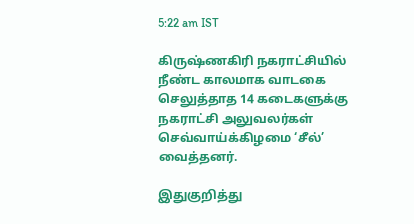5:22 am IST

கிருஷ்ணகிரி நகராட்சியில் நீண்ட காலமாக வாடகை செலுத்தாத 14 கடைகளுக்கு நகராட்சி அலுவலர்கள் செவ்வாய்க்கிழமை ‘சீல்’ வைத்தனர்.

இதுகுறித்து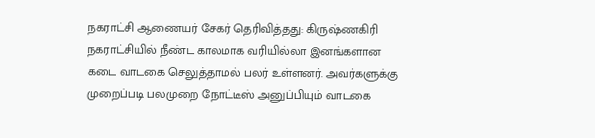நகராட்சி ஆணையர் சேகர் தெரிவித்தது: கிருஷ்ணகிரி நகராட்சியில் நீண்ட காலமாக வரியில்லா இனங்களான கடை வாடகை செலுத்தாமல் பலர் உள்ளனர். அவர்களுக்கு முறைப்படி பலமுறை நோட்டீஸ் அனுப்பியும் வாடகை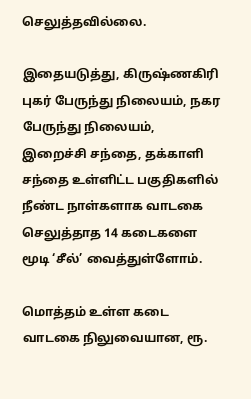செலுத்தவில்லை.

இதையடுத்து, கிருஷ்ணகிரி புகர் பேருந்து நிலையம், நகர பேருந்து நிலையம், இறைச்சி சந்தை, தக்காளி சந்தை உள்ளிட்ட பகுதிகளில் நீண்ட நாள்களாக வாடகை செலுத்தாத 14 கடைகளை மூடி ‘சீல்’ வைத்துள்ளோம்.

மொத்தம் உள்ள கடை வாடகை நிலுவையான, ரூ.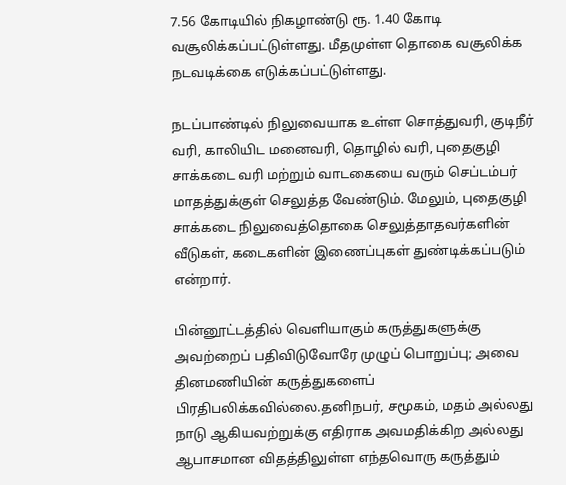7.56 கோடியில் நிகழாண்டு ரூ. 1.40 கோடி வசூலிக்கப்பட்டுள்ளது. மீதமுள்ள தொகை வசூலிக்க நடவடிக்கை எடுக்கப்பட்டுள்ளது.

நடப்பாண்டில் நிலுவையாக உள்ள சொத்துவரி, குடிநீர் வரி, காலியிட மனைவரி, தொழில் வரி, புதைகுழி சாக்கடை வரி மற்றும் வாடகையை வரும் செப்டம்பர் மாதத்துக்குள் செலுத்த வேண்டும். மேலும், புதைகுழி சாக்கடை நிலுவைத்தொகை செலுத்தாதவர்களின் வீடுகள், கடைகளின் இணைப்புகள் துண்டிக்கப்படும் என்றார்.

பின்னூட்டத்தில் வெளியாகும் கருத்துகளுக்கு அவற்றைப் பதிவிடுவோரே முழுப் பொறுப்பு; அவை தினமணியின் கருத்துகளைப் பிரதிபலிக்கவில்லை.தனிநபர், சமூகம், மதம் அல்லது நாடு ஆகியவற்றுக்கு எதிராக அவமதிக்கிற அல்லது ஆபாசமான விதத்திலுள்ள எந்தவொரு கருத்தும்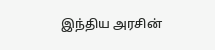இந்திய அரசின்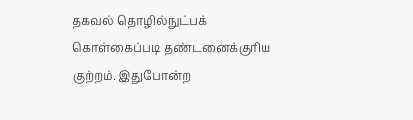தகவல் தொழில்நுட்பக் கொள்கைப்படி தண்டனைக்குரிய குற்றம். இதுபோன்ற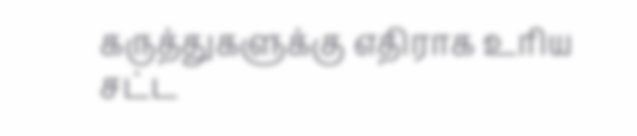கருத்துகளுக்கு எதிராக உரிய சட்ட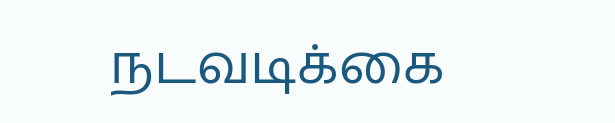நடவடிக்கை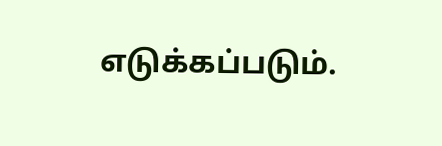எடுக்கப்படும்.